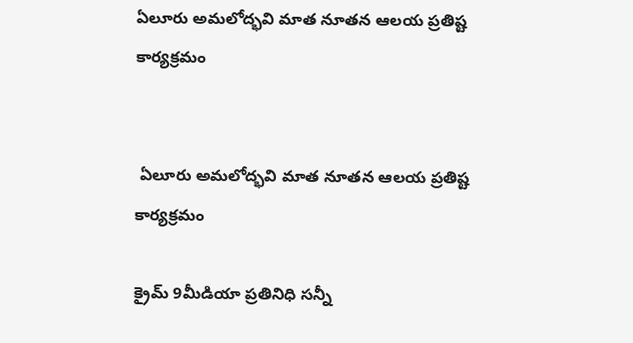ఏలూరు అమలోద్భవి మాత నూతన ఆలయ ప్రతిష్ట కార్యక్రమం


 ఏలూరు అమలోద్భవి మాత నూతన ఆలయ ప్రతిష్ట కార్యక్రమం

క్రైమ్ 9మీడియా ప్రతినిధి సన్నీ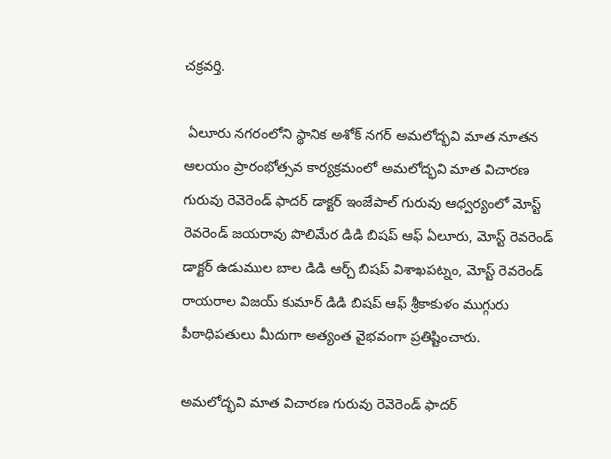చక్రవర్తి.

 ఏలూరు నగరంలోని స్థానిక అశోక్ నగర్ అమలోద్భవి మాత నూతన ఆలయం ప్రారంభోత్సవ కార్యక్రమంలో అమలోద్భవి మాత విచారణ గురువు రెవెరెండ్ ఫాదర్ డాక్టర్ ఇంజేపాల్ గురువు ఆధ్వర్యంలో మోస్ట్ రెవరెండ్ జయరావు పొలిమేర డిడి బిషప్ ఆఫ్ ఏలూరు, మోస్ట్ రెవరెండ్ డాక్టర్ ఉడుముల బాల డిడి ఆర్చ్ బిషప్ విశాఖపట్నం, మోస్ట్ రెవరెండ్ రాయరాల విజయ్ కుమార్ డిడి బిషప్ ఆఫ్ శ్రీకాకుళం ముగ్గురు పీఠాధిపతులు మీదుగా అత్యంత వైభవంగా ప్రతిష్టించారు.

అమలోద్భవి మాత విచారణ గురువు రెవెరెండ్ ఫాదర్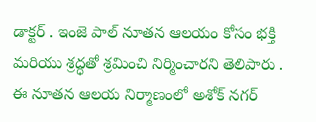డాక్టర్ . ఇంజె పాల్ నూతన ఆలయం కోసం భక్తి మరియు శ్రద్ధతో శ్రమించి నిర్మించారని తెలిపారు . ఈ నూతన ఆలయ నిర్మాణంలో అశోక్ నగర్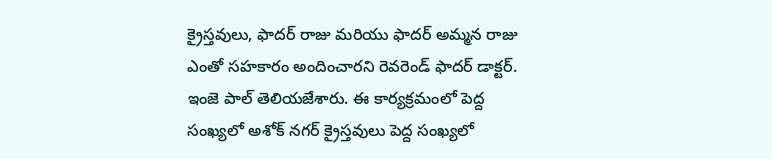క్రైస్తవులు, ఫాదర్ రాజు మరియు ఫాదర్ అమ్మన రాజు ఎంతో సహకారం అందించారని రెవరెండ్ ఫాదర్ డాక్టర్. ఇంజె పాల్ తెలియజేశారు. ఈ కార్యక్రమంలో పెద్ద సంఖ్యలో అశోక్ నగర్ క్రైస్తవులు పెద్ద సంఖ్యలో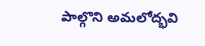పాల్గొని అమలోద్భవి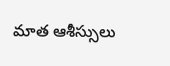మాత ఆశీస్సులు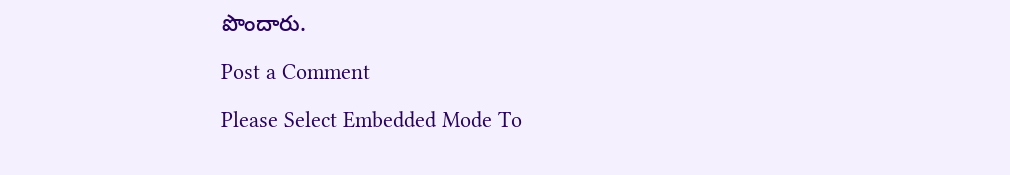పొందారు.

Post a Comment

Please Select Embedded Mode To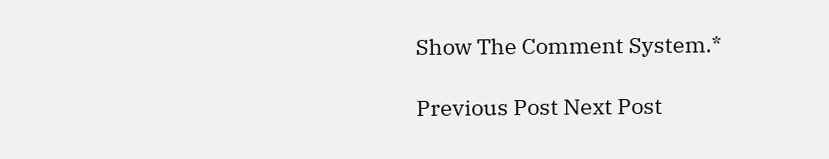Show The Comment System.*

Previous Post Next Post